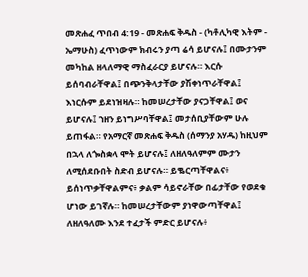መጽሐፈ ጥበብ 4:19 - መጽሐፍ ቅዱስ - (ካቶሊካዊ እትም - ኤማሁስ) ፈጥነውም ክብሩን ያጣ ሬሳ ይሆናሉ፤ በሙታንም መካከል ዘላለማዊ ማስፈራርያ ይሆናሉ። እርሱ ይሰባብራቸዋል፤ በጭንቅላታቸው ያሽቀነጥራቸዋል፤ እነርሱም ይደነዝዛሉ። ከመሠረታቸው ያናጋቸዋል፤ ወና ይሆናሉ፤ ኀዘን ይነግሥባቸዋል፤ መታሰቢያቸውም ሁሉ ይጠፋል። የአማርኛ መጽሐፍ ቅዱስ (ሰማንያ አሃዱ) ከዚህም በኋላ ለጐስቋላ ሞት ይሆናሉ፤ ለዘለዓለምም ሙታን ለሚሰደቡበት ስድብ ይሆናሉ። ይቈርጣቸዋልና፥ ይሰነጥቃቸዋልምና፥ ቃልም ሳይኖራቸው በፊታቸው የወደቁ ሆነው ይገኛሉ። ከመሠረታቸውም ያነዋውጣቸዋል፤ ለዘለዓለሙ እንደ ተፈታች ምድር ይሆናሉ፥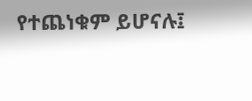የተጨነቁም ይሆናሉ፤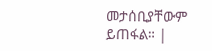መታሰቢያቸውም ይጠፋል። |